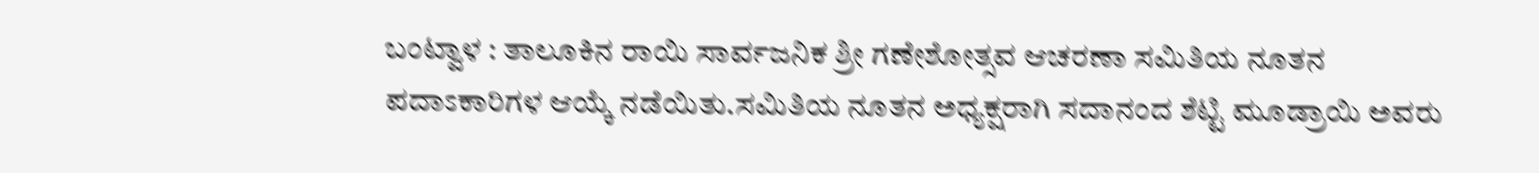ಬಂಟ್ವಾಳ : ತಾಲೂಕಿನ ರಾಯಿ ಸಾರ್ವಜನಿಕ ಶ್ರೀ ಗಣೇಶೋತ್ಸವ ಆಚರಣಾ ಸಮಿತಿಯ ನೂತನ ಪದಾಽಕಾರಿಗಳ ಆಯ್ಕೆ ನಡೆಯಿತು.ಸಮಿತಿಯ ನೂತನ ಅಧ್ಯಕ್ಷರಾಗಿ ಸದಾನಂದ ಶೆಟ್ಟಿ ಮೂಡ್ರಾಯಿ ಅವರು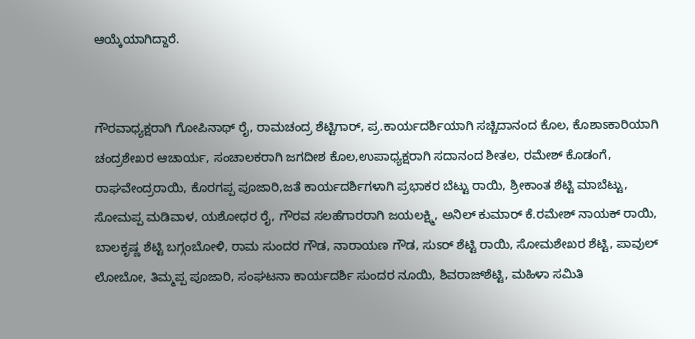ಆಯ್ಕೆಯಾಗಿದ್ದಾರೆ.


ಗೌರವಾಧ್ಯಕ್ಷರಾಗಿ ಗೋಪಿನಾಥ್ ರೈ, ರಾಮಚಂದ್ರ ಶೆಟ್ಟಿಗಾರ್, ಪ್ರ.ಕಾರ್ಯದರ್ಶಿಯಾಗಿ ಸಚ್ಚಿದಾನಂದ ಕೊಲ, ಕೊಶಾಽಕಾರಿಯಾಗಿ ಚಂದ್ರಶೇಖರ ಆಚಾರ್ಯ, ಸಂಚಾಲಕರಾಗಿ ಜಗದೀಶ ಕೊಲ,ಉಪಾಧ್ಯಕ್ಷರಾಗಿ ಸದಾನಂದ ಶೀತಲ, ರಮೇಶ್ ಕೊಡಂಗೆ, ರಾಘವೇಂದ್ರರಾಯಿ, ಕೊರಗಪ್ಪ ಪೂಜಾರಿ,ಜತೆ ಕಾರ್ಯದರ್ಶಿಗಳಾಗಿ ಪ್ರಭಾಕರ ಬೆಟ್ಟು ರಾಯಿ, ಶ್ರೀಕಾಂತ ಶೆಟ್ಟಿ ಮಾಬೆಟ್ಟು, ಸೋಮಪ್ಪ ಮಡಿವಾಳ, ಯಶೋಧರ ರೈ, ಗೌರವ ಸಲಹೆಗಾರರಾಗಿ ಜಯಲಕ್ಷ್ಮಿ, ಅನಿಲ್ ಕುಮಾರ್ ಕೆ.ರಮೇಶ್ ನಾಯಕ್ ರಾಯಿ, ಬಾಲಕೃಷ್ಣ ಶೆಟ್ಟಿ ಬಗ್ಗಂಬೋಳಿ, ರಾಮ ಸುಂದರ ಗೌಡ, ನಾರಾಯಣ ಗೌಡ, ಸುಽರ್ ಶೆಟ್ಟಿ ರಾಯಿ, ಸೋಮಶೇಖರ ಶೆಟ್ಟಿ, ಪಾವುಲ್ ಲೋಬೋ, ತಿಮ್ಮಪ್ಪ ಪೂಜಾರಿ, ಸಂಘಟನಾ ಕಾರ್ಯದರ್ಶಿ ಸುಂದರ ನೂಯಿ, ಶಿವರಾಜ್‌ಶೆಟ್ಟಿ, ಮಹಿಳಾ ಸಮಿತಿ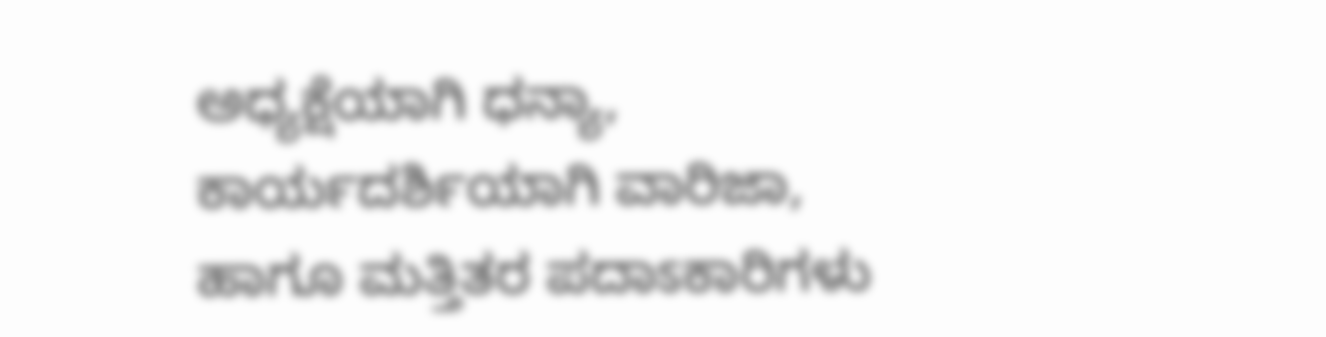ಅಧ್ಯಕ್ಷೆಯಾಗಿ ಧನ್ಯಾ, ಕಾರ್ಯದರ್ಶಿಯಾಗಿ ವಾರಿಜಾ, ಹಾಗೂ ಮತ್ತಿತರ ಪದಾಽಕಾರಿಗಳು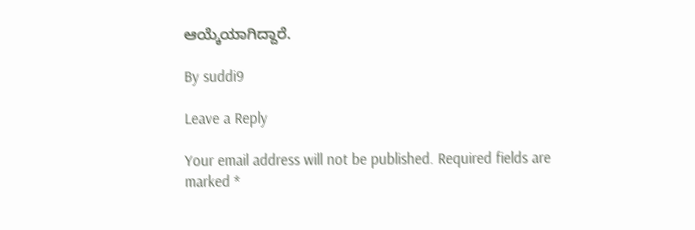ಆಯ್ಕೆಯಾಗಿದ್ದಾರೆ.

By suddi9

Leave a Reply

Your email address will not be published. Required fields are marked *